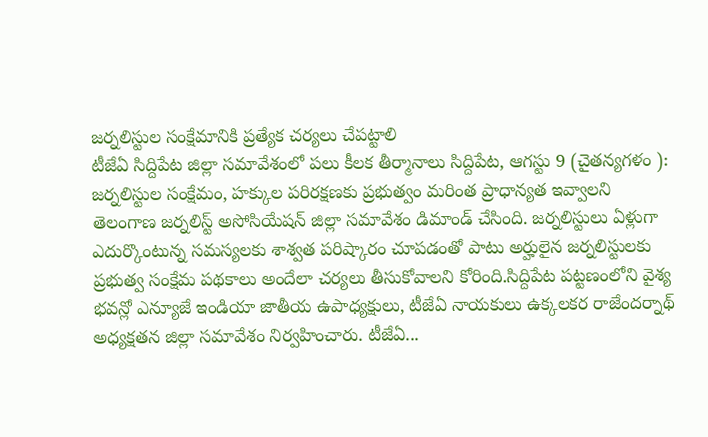జర్నలిస్టుల సంక్షేమానికి ప్రత్యేక చర్యలు చేపట్టాలి
టీజేఏ సిద్దిపేట జిల్లా సమావేశంలో పలు కీలక తీర్మానాలు సిద్దిపేట, ఆగస్టు 9 (చైతన్యగళం ): జర్నలిస్టుల సంక్షేమం, హక్కుల పరిరక్షణకు ప్రభుత్వం మరింత ప్రాధాన్యత ఇవ్వాలని తెలంగాణ జర్నలిస్ట్ అసోసియేషన్ జిల్లా సమావేశం డిమాండ్ చేసింది. జర్నలిస్టులు ఏళ్లుగా ఎదుర్కొంటున్న సమస్యలకు శాశ్వత పరిష్కారం చూపడంతో పాటు అర్హులైన జర్నలిస్టులకు ప్రభుత్వ సంక్షేమ పథకాలు అందేలా చర్యలు తీసుకోవాలని కోరింది.సిద్దిపేట పట్టణంలోని వైశ్య భవన్లో ఎన్యూజే ఇండియా జాతీయ ఉపాధ్యక్షులు, టీజేఏ నాయకులు ఉక్కలకర రాజేందర్నాథ్ అధ్యక్షతన జిల్లా సమావేశం నిర్వహించారు. టీజేఏ...